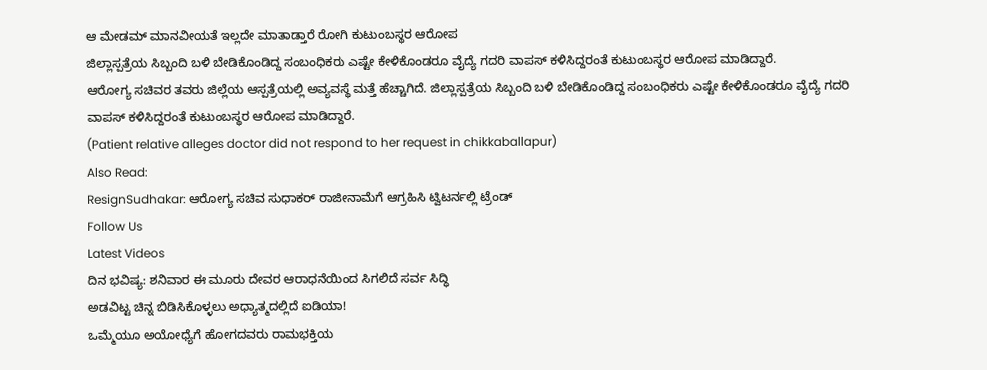ಆ ಮೇಡಮ್ ಮಾನವೀಯತೆ ಇಲ್ಲದೇ ಮಾತಾಡ್ತಾರೆ ರೋಗಿ ಕುಟುಂಬಸ್ಥರ ಆರೋಪ
ಜಿಲ್ಲಾಸ್ಪತ್ರೆಯ ಸಿಬ್ಬಂದಿ ಬಳಿ ಬೇಡಿಕೊಂಡಿದ್ದ ಸಂಬಂಧಿಕರು ಎಷ್ಟೇ ಕೇಳಿಕೊಂಡರೂ ವೈದ್ಯೆ ಗದರಿ ವಾಪಸ್ ಕಳಿಸಿದ್ದರಂತೆ ಕುಟುಂಬಸ್ಥರ ಆರೋಪ ಮಾಡಿದ್ದಾರೆ.
ಆರೋಗ್ಯ ಸಚಿವರ ತವರು ಜಿಲ್ಲೆಯ ಆಸ್ಪತ್ರೆಯಲ್ಲಿ ಅವ್ಯವಸ್ಥೆ ಮತ್ತೆ ಹೆಚ್ಚಾಗಿದೆ. ಜಿಲ್ಲಾಸ್ಪತ್ರೆಯ ಸಿಬ್ಬಂದಿ ಬಳಿ ಬೇಡಿಕೊಂಡಿದ್ದ ಸಂಬಂಧಿಕರು ಎಷ್ಟೇ ಕೇಳಿಕೊಂಡರೂ ವೈದ್ಯೆ ಗದರಿ ವಾಪಸ್ ಕಳಿಸಿದ್ದರಂತೆ ಕುಟುಂಬಸ್ಥರ ಆರೋಪ ಮಾಡಿದ್ದಾರೆ.
(Patient relative alleges doctor did not respond to her request in chikkaballapur)
Also Read:
ResignSudhakar: ಆರೋಗ್ಯ ಸಚಿವ ಸುಧಾಕರ್ ರಾಜೀನಾಮೆಗೆ ಆಗ್ರಹಿಸಿ ಟ್ವಿಟರ್ನಲ್ಲಿ ಟ್ರೆಂಡ್
Follow Us
Latest Videos
ದಿನ ಭವಿಷ್ಯ: ಶನಿವಾರ ಈ ಮೂರು ದೇವರ ಆರಾಧನೆಯಿಂದ ಸಿಗಲಿದೆ ಸರ್ವ ಸಿದ್ಧಿ
ಅಡವಿಟ್ಟ ಚಿನ್ನ ಬಿಡಿಸಿಕೊಳ್ಳಲು ಅಧ್ಯಾತ್ಮದಲ್ಲಿದೆ ಐಡಿಯಾ!
ಒಮ್ಮೆಯೂ ಅಯೋಧ್ಯೆಗೆ ಹೋಗದವರು ರಾಮಭಕ್ತಿಯ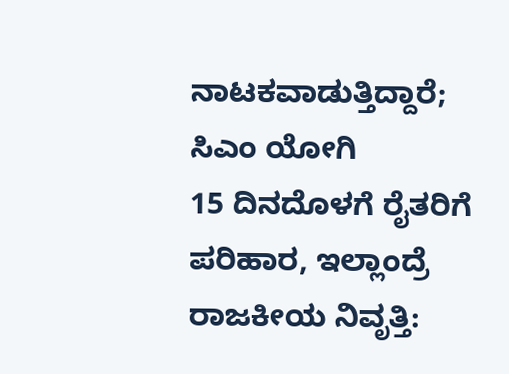ನಾಟಕವಾಡುತ್ತಿದ್ದಾರೆ; ಸಿಎಂ ಯೋಗಿ
15 ದಿನದೊಳಗೆ ರೈತರಿಗೆ ಪರಿಹಾರ, ಇಲ್ಲಾಂದ್ರೆ ರಾಜಕೀಯ ನಿವೃತ್ತಿ: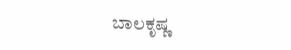ಬಾಲಕೃಷ್ಣ